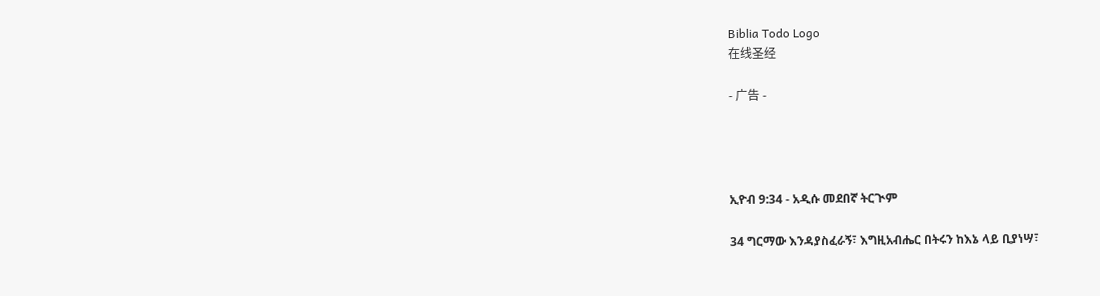Biblia Todo Logo
在线圣经

- 广告 -




ኢዮብ 9:34 - አዲሱ መደበኛ ትርጒም

34 ግርማው እንዳያስፈራኝ፣ እግዚአብሔር በትሩን ከእኔ ላይ ቢያነሣ፣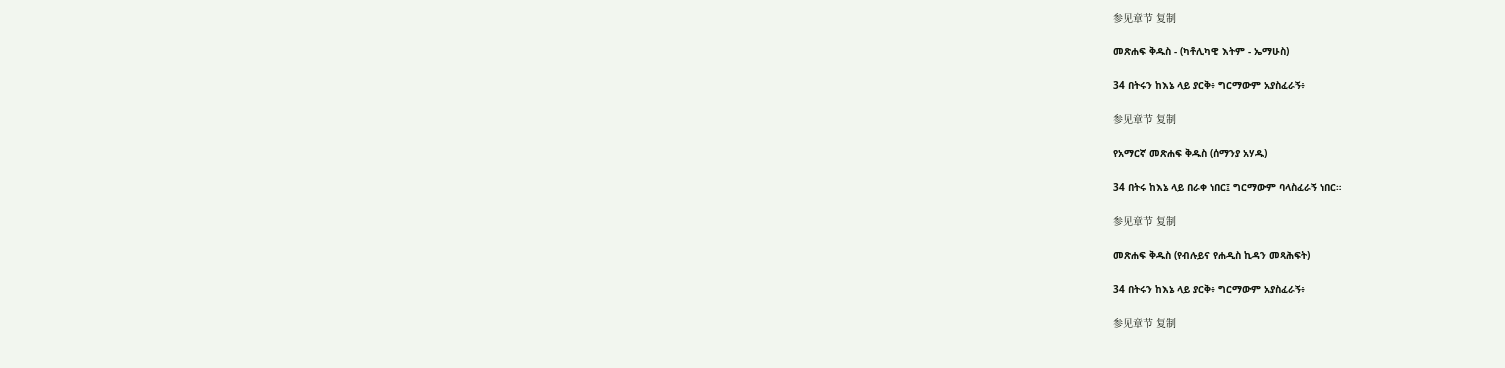参见章节 复制

መጽሐፍ ቅዱስ - (ካቶሊካዊ እትም - ኤማሁስ)

34 በትሩን ከእኔ ላይ ያርቅ፥ ግርማውም አያስፈራኝ፥

参见章节 复制

የአማርኛ መጽሐፍ ቅዱስ (ሰማንያ አሃዱ)

34 በትሩ ከእኔ ላይ በራቀ ነበር፤ ግርማውም ባላስፈራኝ ነበር።

参见章节 复制

መጽሐፍ ቅዱስ (የብሉይና የሐዲስ ኪዳን መጻሕፍት)

34 በትሩን ከእኔ ላይ ያርቅ፥ ግርማውም አያስፈራኝ፥

参见章节 复制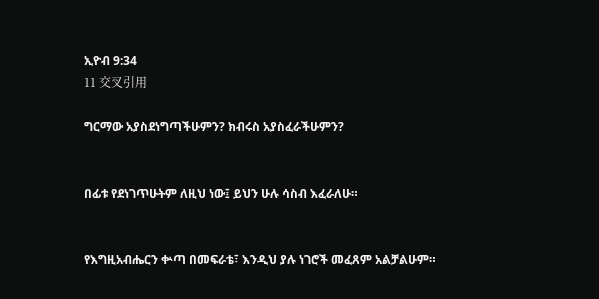ኢዮብ 9:34
11 交叉引用

ግርማው አያስደነግጣችሁምን? ክብሩስ አያስፈራችሁምን?


በፊቱ የደነገጥሁትም ለዚህ ነው፤ ይህን ሁሉ ሳስብ እፈራለሁ።


የእግዚአብሔርን ቍጣ በመፍራቴ፣ እንዲህ ያሉ ነገሮች መፈጸም አልቻልሁም።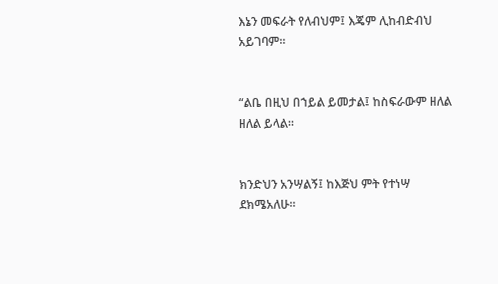እኔን መፍራት የለብህም፤ እጄም ሊከብድብህ አይገባም።


“ልቤ በዚህ በኀይል ይመታል፤ ከስፍራውም ዘለል ዘለል ይላል።


ክንድህን አንሣልኝ፤ ከእጅህ ምት የተነሣ ደክሜአለሁ።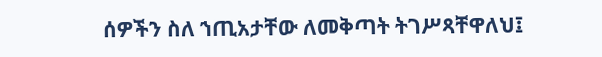ሰዎችን ስለ ኀጢአታቸው ለመቅጣት ትገሥጻቸዋለህ፤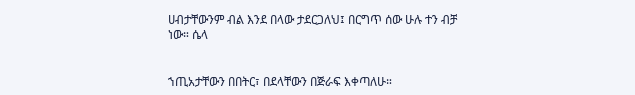ሀብታቸውንም ብል እንደ በላው ታደርጋለህ፤ በርግጥ ሰው ሁሉ ተን ብቻ ነው። ሴላ


ኀጢአታቸውን በበትር፣ በደላቸውን በጅራፍ እቀጣለሁ።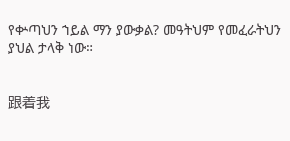የቍጣህን ኀይል ማን ያውቃል? መዓትህም የመፈራትህን ያህል ታላቅ ነው።


跟着我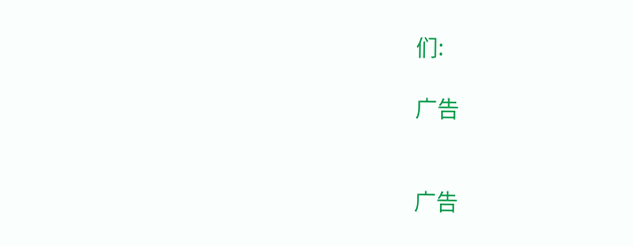们:

广告


广告